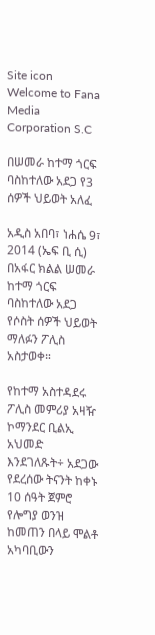Site icon Welcome to Fana Media Corporation S.C

በሠመራ ከተማ ጎርፍ ባስከተለው አደጋ የ3 ሰዎች ህይወት አለፈ

አዲስ አበባ፣ ነሐሴ 9፣ 2014 (ኤፍ ቢ ሲ) በአፋር ክልል ሠመራ ከተማ ጎርፍ ባስከተለው አደጋ የሶስት ሰዎች ህይወት ማለፉን ፖሊስ አስታወቀ።

የከተማ አስተዳደሩ ፖሊስ መምሪያ አዛዥ ኮማንደር ቢልኢ አህመድ እንደገለጹት÷ አደጋው የደረሰው ትናንት ከቀኑ 10 ሰዓት ጀምሮ የሎግያ ወንዝ ከመጠን በላይ ሞልቶ አካባቢውን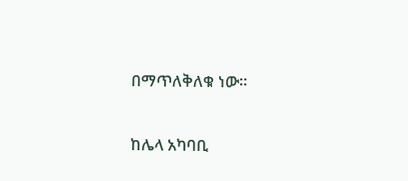በማጥለቅለቁ ነው።

ከሌላ አካባቢ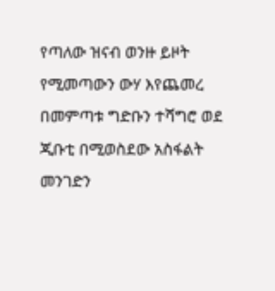የጣለው ዝናብ ወንዙ ይዞት የሚመጣውን ውሃ እየጨመረ በመምጣቱ ግድቡን ተሻግሮ ወደ ጂቡቲ በሚወስደው አስፋልት መንገድን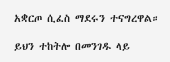አቋርጦ ሲፈስ ማደሩን ተናግረዋል።

ይህን ተከትሎ በመንገዱ ላይ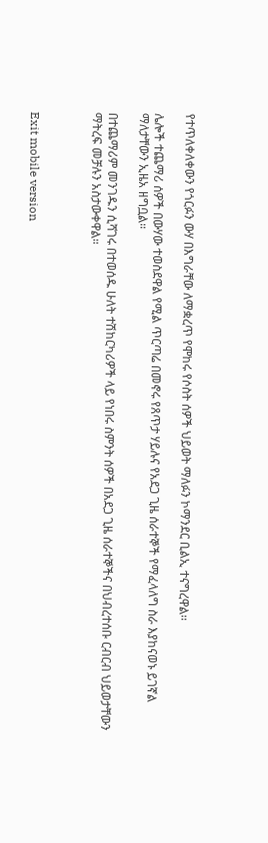የተጥለቀለቀውን የጎርፉን ውሃ በእግራቸው ለማቋረጥ የሞከሩ የሶስት ሰዎች ህይወት ማለፉን ኮማንደር ቢልኢ ተናግረዋል፡፡

ሌሎች ተጨማሪ ሰዎች በውሃው ተወስደዋል የሚል ጥርጣሬ በመኖሩ የጸጥታ ሃይሉና የአደጋ ጊዜ ሰራተኞች የማፈላለግ ስራ እያከናወኑ ይገኛል ማለታቸውን ኢዜአ ዘግቧል።

በተጨማሪም መንገዱን ሲሻገሩ በተወሰዱ ሁለት ተሽከርካሪዎች ላይ የነበሩ ስምንት ሰዎች በአደጋ ጊዜ ሰራተኞችና በህብረተሰቡ ርብርብ ህይወታቸውን ማትረፍ መቻሉን አስታውቀዋል።



Exit mobile version